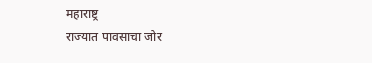महाराष्ट्र
राज्यात पावसाचा जोर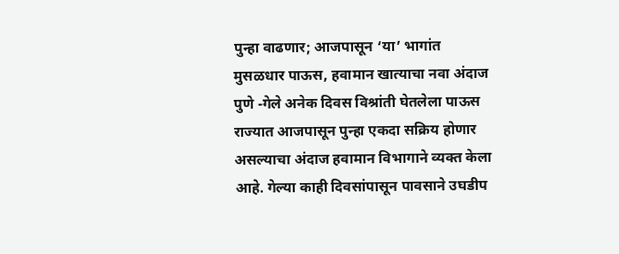पुन्हा वाढणार; आजपासून ‘या’ भागांत मुसळधार पाऊस, हवामान खात्याचा नवा अंदाज
पुणे -गेले अनेक दिवस विश्रांती घेतलेला पाऊस राज्यात आजपासून पुन्हा एकदा सक्रिय होणार असल्याचा अंदाज हवामान विभागाने व्यक्त केला आहे. गेल्या काही दिवसांपासून पावसाने उघडीप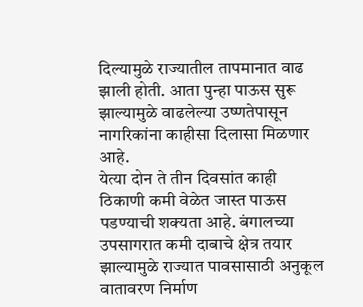दिल्यामुळे राज्यातील तापमानात वाढ झाली होती. आता पुन्हा पाऊस सुरू झाल्यामुळे वाढलेल्या उष्णतेपासून नागरिकांना काहीसा दिलासा मिळणार आहे.
येत्या दोन ते तीन दिवसांत काही ठिकाणी कमी वेळेत जास्त पाऊस पडण्याची शक्यता आहे. बंगालच्या उपसागरात कमी दाबाचे क्षेत्र तयार झाल्यामुळे राज्यात पावसासाठी अनुकूल वातावरण निर्माण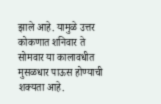झाले आहे. यामुळे उत्तर कोकणात शनिवार ते सोमवार या कालावधीत मुसळधार पाऊस होण्याची शक्यता आहे.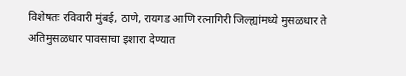विशेषतः रविवारी मुंबई, ठाणे, रायगड आणि रत्नागिरी जिल्ह्यांमध्ये मुसळधार ते अतिमुसळधार पावसाचा इशारा देण्यात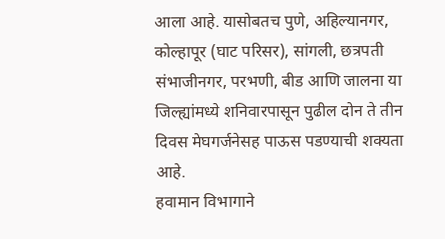आला आहे. यासोबतच पुणे, अहिल्यानगर, कोल्हापूर (घाट परिसर), सांगली, छत्रपती संभाजीनगर, परभणी, बीड आणि जालना या जिल्ह्यांमध्ये शनिवारपासून पुढील दोन ते तीन दिवस मेघगर्जनेसह पाऊस पडण्याची शक्यता आहे.
हवामान विभागाने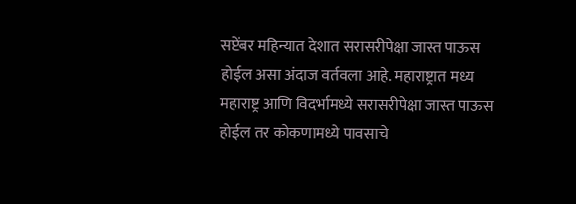सप्टेंबर महिन्यात देशात सरासरीपेक्षा जास्त पाऊस होईल असा अंदाज वर्तवला आहे. महाराष्ट्रात मध्य महाराष्ट्र आणि विदर्भामध्ये सरासरीपेक्षा जास्त पाऊस होईल तर कोकणामध्ये पावसाचे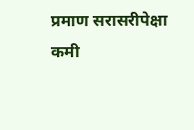प्रमाण सरासरीपेक्षा कमी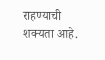राहण्याची शक्यता आहे.